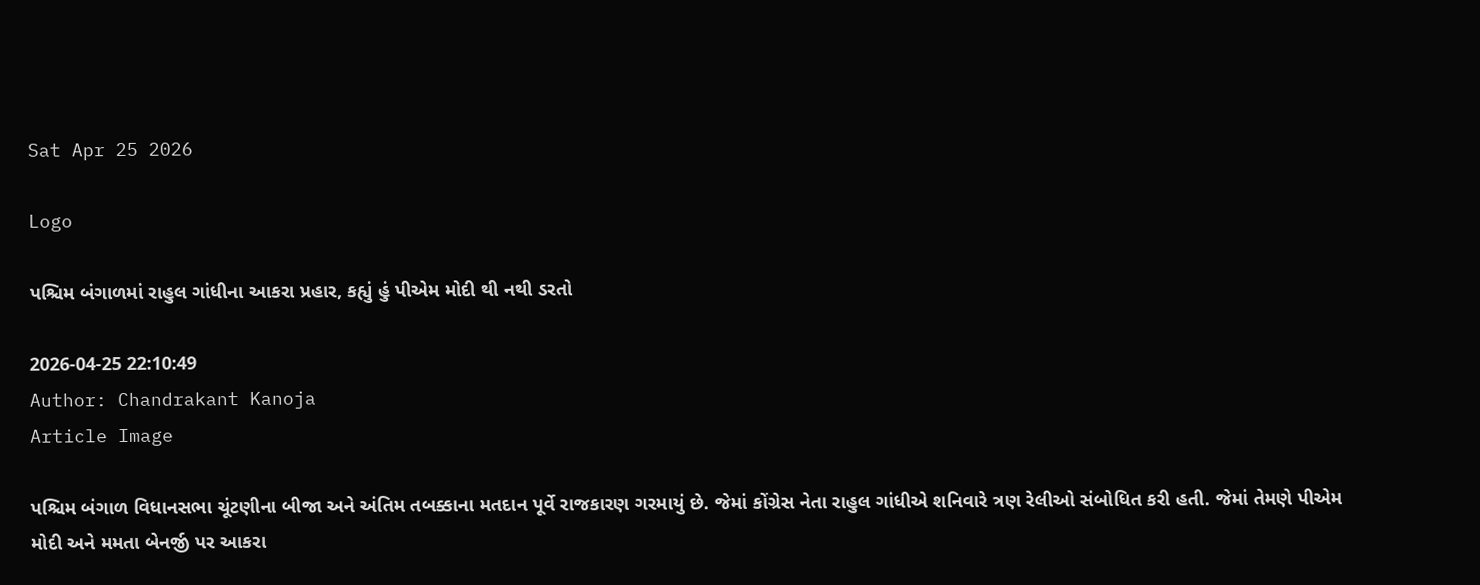Sat Apr 25 2026

Logo

પશ્ચિમ બંગાળમાં રાહુલ ગાંધીના આકરા પ્રહાર, કહ્યું હું પીએમ મોદી થી નથી ડરતો

2026-04-25 22:10:49
Author: Chandrakant Kanoja
Article Image

પશ્ચિમ બંગાળ વિધાનસભા ચૂંટણીના બીજા અને અંતિમ તબક્કાના મતદાન પૂર્વે રાજકારણ ગરમાયું છે. જેમાં કોંગ્રેસ નેતા રાહુલ ગાંધીએ શનિવારે ત્રણ રેલીઓ સંબોધિત કરી હતી. જેમાં તેમણે પીએમ મોદી અને મમતા બેનર્જી પર આકરા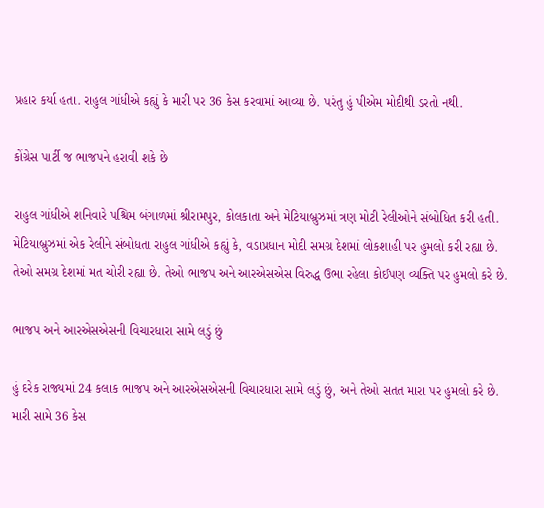પ્રહાર કર્યા હતા. રાહુલ ગાંધીએ કહ્યું કે મારી પર 36 કેસ કરવામાં આવ્યા છે. પરંતુ હું પીએમ મોદીથી ડરતો નથી.

કોંગ્રેસ પાર્ટી જ ભાજપને હરાવી શકે છે

રાહુલ ગાંધીએ શનિવારે પશ્ચિમ બંગાળમાં શ્રીરામપુર, કોલકાતા અને મેટિયાબ્રુઝમાં ત્રણ મોટી રેલીઓને સંબોધિત કરી હતી. મેટિયાબ્રુઝમાં એક રેલીને સંબોધતા રાહુલ ગાંધીએ કહ્યું કે, વડાપ્રધાન મોદી સમગ્ર દેશમાં લોકશાહી પર હુમલો કરી રહ્યા છે. તેઓ સમગ્ર દેશમાં મત ચોરી રહ્યા છે. તેઓ ભાજપ અને આરએસએસ વિરુદ્ધ ઉભા રહેલા કોઈપણ વ્યક્તિ પર હુમલો કરે છે.

ભાજપ અને આરએસએસની વિચારધારા સામે લડું છું

હું દરેક રાજ્યમાં 24 કલાક ભાજપ અને આરએસએસની વિચારધારા સામે લડું છું, અને તેઓ સતત મારા પર હુમલો કરે છે. મારી સામે 36 કેસ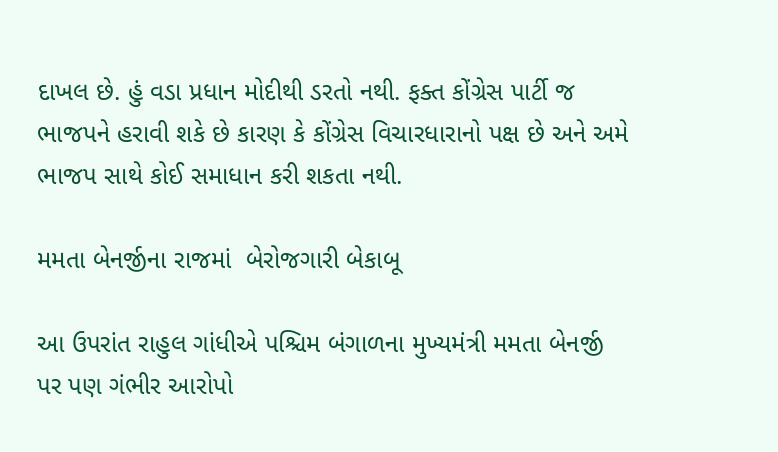દાખલ છે. હું વડા પ્રધાન મોદીથી ડરતો નથી. ફક્ત કોંગ્રેસ પાર્ટી જ ભાજપને હરાવી શકે છે કારણ કે કોંગ્રેસ વિચારધારાનો પક્ષ છે અને અમે ભાજપ સાથે કોઈ સમાધાન કરી શકતા નથી.

મમતા બેનર્જીના રાજમાં  બેરોજગારી બેકાબૂ

આ ઉપરાંત રાહુલ ગાંધીએ પશ્ચિમ બંગાળના મુખ્યમંત્રી મમતા બેનર્જી પર પણ ગંભીર આરોપો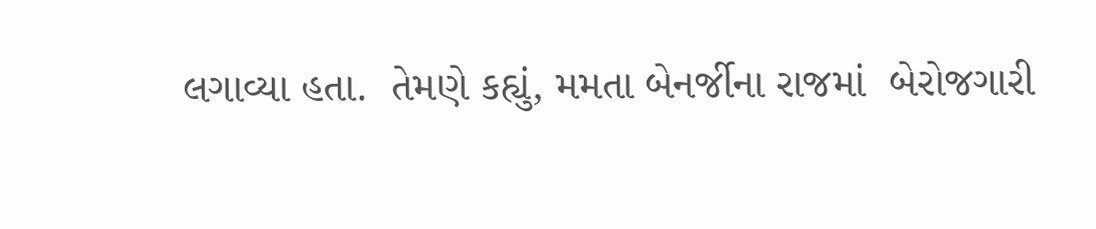લગાવ્યા હતા.  તેમણે કહ્યું, મમતા બેનર્જીના રાજમાં  બેરોજગારી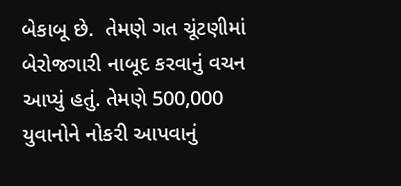બેકાબૂ છે.  તેમણે ગત ચૂંટણીમાં બેરોજગારી નાબૂદ કરવાનું વચન આપ્યું હતું. તેમણે 500,000 યુવાનોને નોકરી આપવાનું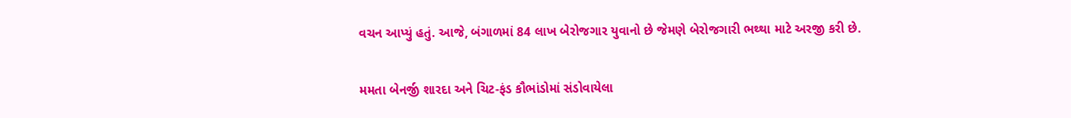વચન આપ્યું હતું. આજે, બંગાળમાં 84 લાખ બેરોજગાર યુવાનો છે જેમણે બેરોજગારી ભથ્થા માટે અરજી કરી છે.

મમતા બેનર્જી શારદા અને ચિટ-ફંડ કૌભાંડોમાં સંડોવાયેલા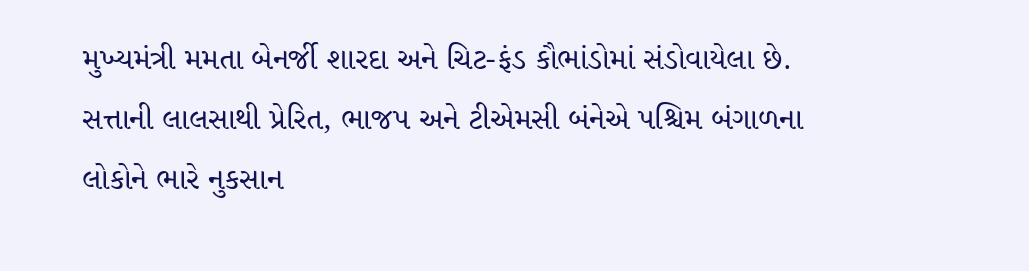મુખ્યમંત્રી મમતા બેનર્જી શારદા અને ચિટ-ફંડ કૌભાંડોમાં સંડોવાયેલા છે. સત્તાની લાલસાથી પ્રેરિત, ભાજપ અને ટીએમસી બંનેએ પશ્ચિમ બંગાળના લોકોને ભારે નુકસાન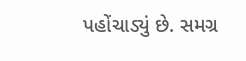પહોંચાડ્યું છે. સમગ્ર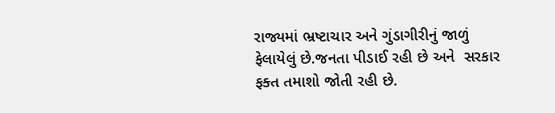રાજ્યમાં ભ્રષ્ટાચાર અને ગુંડાગીરીનું જાળું ફેલાયેલું છે.જનતા પીડાઈ રહી છે અને  સરકાર ફક્ત તમાશો જોતી રહી છે.